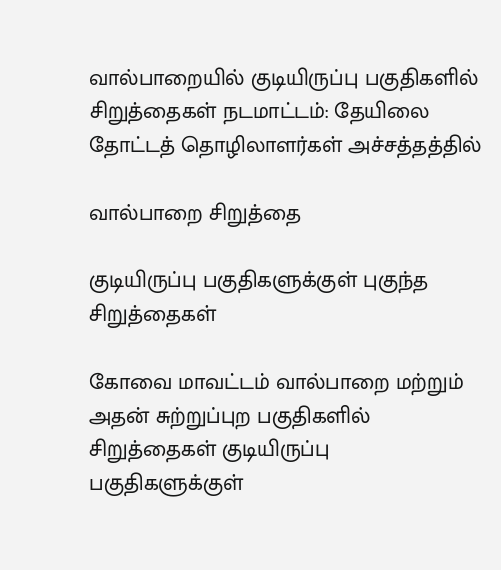வால்பாறையில் குடியிருப்பு பகுதிகளில் சிறுத்தைகள் நடமாட்டம்: தேயிலை தோட்டத் தொழிலாளர்கள் அச்சத்தத்தில்

வால்பாறை சிறுத்தை

குடியிருப்பு பகுதிகளுக்குள் புகுந்த சிறுத்தைகள்

கோவை மாவட்டம் வால்பாறை மற்றும் அதன் சுற்றுப்புற பகுதிகளில் சிறுத்தைகள் குடியிருப்பு பகுதிகளுக்குள்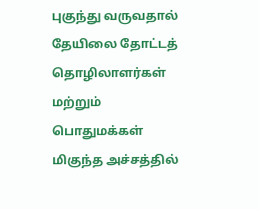புகுந்து வருவதால் தேயிலை தோட்டத் தொழிலாளர்கள் மற்றும் பொதுமக்கள் மிகுந்த அச்சத்தில்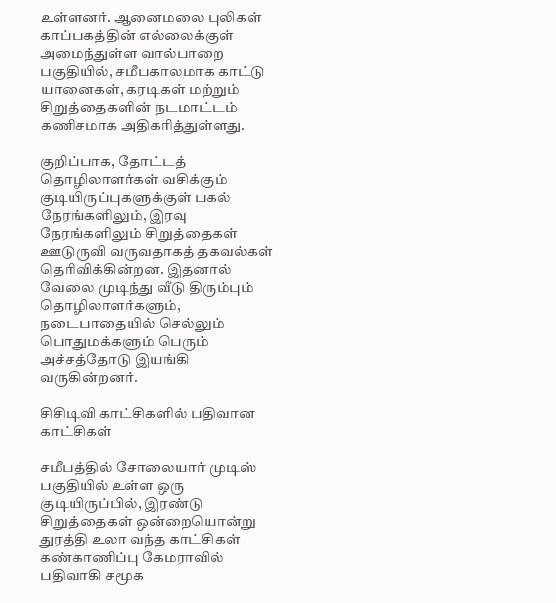உள்ளனர். ஆனைமலை புலிகள் காப்பகத்தின் எல்லைக்குள் அமைந்துள்ள வால்பாறை பகுதியில், சமீபகாலமாக காட்டு யானைகள், கரடிகள் மற்றும் சிறுத்தைகளின் நடமாட்டம் கணிசமாக அதிகரித்துள்ளது.

குறிப்பாக, தோட்டத் தொழிலாளர்கள் வசிக்கும் குடியிருப்புகளுக்குள் பகல் நேரங்களிலும், இரவு நேரங்களிலும் சிறுத்தைகள் ஊடுருவி வருவதாகத் தகவல்கள் தெரிவிக்கின்றன. இதனால் வேலை முடிந்து வீடு திரும்பும் தொழிலாளர்களும், நடைபாதையில் செல்லும் பொதுமக்களும் பெரும் அச்சத்தோடு இயங்கி வருகின்றனர்.

சிசிடிவி காட்சிகளில் பதிவான காட்சிகள்

சமீபத்தில் சோலையார் முடிஸ் பகுதியில் உள்ள ஒரு குடியிருப்பில், இரண்டு சிறுத்தைகள் ஒன்றையொன்று துரத்தி உலா வந்த காட்சிகள் கண்காணிப்பு கேமராவில் பதிவாகி சமூக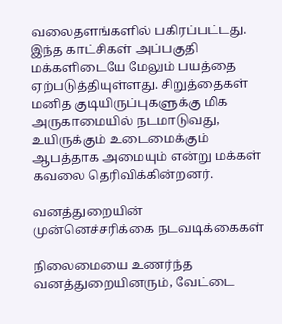வலைதளங்களில் பகிரப்பட்டது. இந்த காட்சிகள் அப்பகுதி மக்களிடையே மேலும் பயத்தை ஏற்படுத்தியுள்ளது. சிறுத்தைகள் மனித குடியிருப்புகளுக்கு மிக அருகாமையில் நடமாடுவது, உயிருக்கும் உடைமைக்கும் ஆபத்தாக அமையும் என்று மக்கள் கவலை தெரிவிக்கின்றனர்.

வனத்துறையின் முன்னெச்சரிக்கை நடவடிக்கைகள்

நிலைமையை உணர்ந்த வனத்துறையினரும், வேட்டை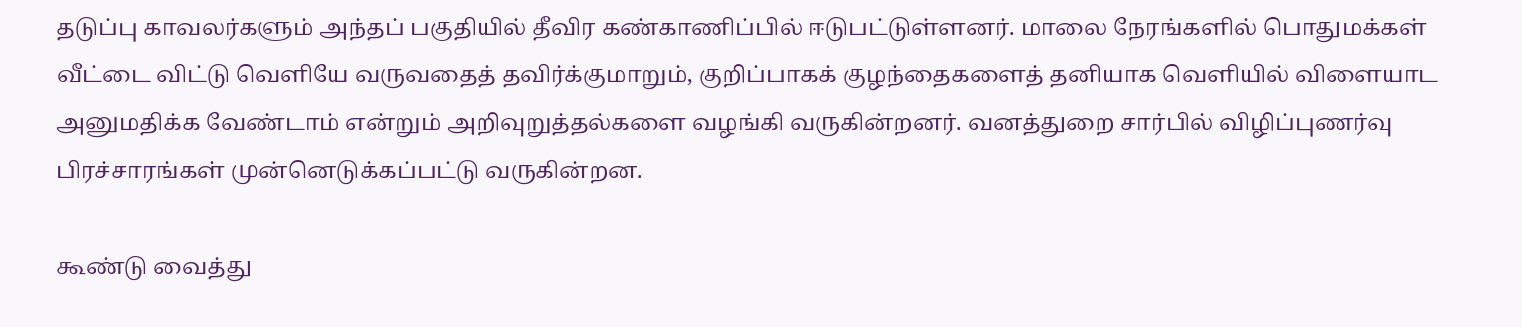தடுப்பு காவலர்களும் அந்தப் பகுதியில் தீவிர கண்காணிப்பில் ஈடுபட்டுள்ளனர். மாலை நேரங்களில் பொதுமக்கள் வீட்டை விட்டு வெளியே வருவதைத் தவிர்க்குமாறும், குறிப்பாகக் குழந்தைகளைத் தனியாக வெளியில் விளையாட அனுமதிக்க வேண்டாம் என்றும் அறிவுறுத்தல்களை வழங்கி வருகின்றனர். வனத்துறை சார்பில் விழிப்புணர்வு பிரச்சாரங்கள் முன்னெடுக்கப்பட்டு வருகின்றன.

கூண்டு வைத்து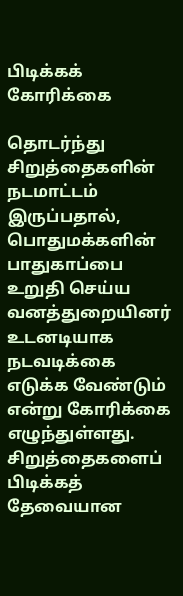பிடிக்கக் கோரிக்கை

தொடர்ந்து சிறுத்தைகளின் நடமாட்டம் இருப்பதால், பொதுமக்களின் பாதுகாப்பை உறுதி செய்ய வனத்துறையினர் உடனடியாக நடவடிக்கை எடுக்க வேண்டும் என்று கோரிக்கை எழுந்துள்ளது. சிறுத்தைகளைப் பிடிக்கத் தேவையான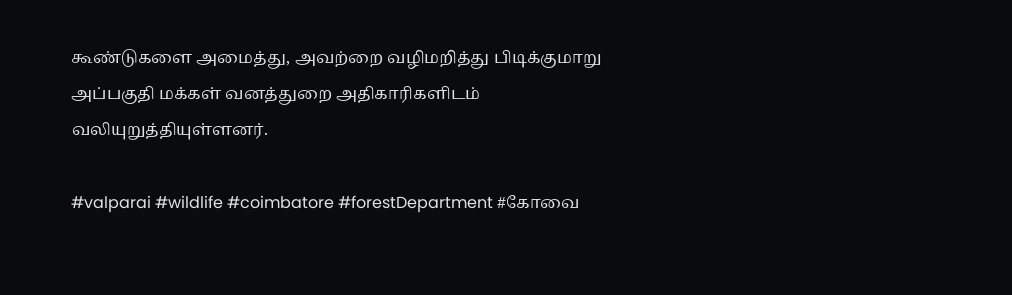கூண்டுகளை அமைத்து, அவற்றை வழிமறித்து பிடிக்குமாறு அப்பகுதி மக்கள் வனத்துறை அதிகாரிகளிடம் வலியுறுத்தியுள்ளனர்.

#valparai #wildlife #coimbatore #forestDepartment #கோவை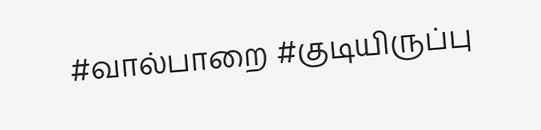#வால்பாறை #குடியிருப்பு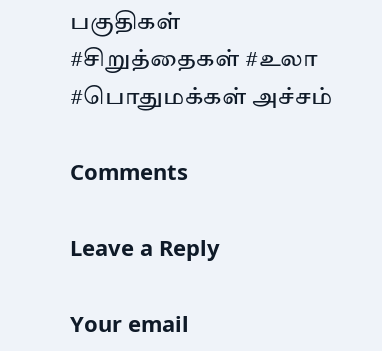பகுதிகள் #சிறுத்தைகள் #உலா #பொதுமக்கள் அச்சம்

Comments

Leave a Reply

Your email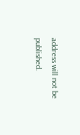address will not be published.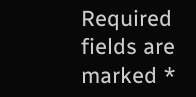Required fields are marked *